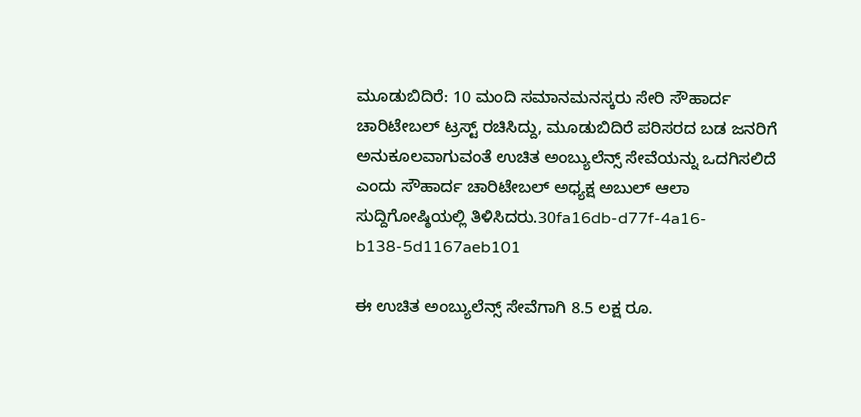ಮೂಡುಬಿದಿರೆ: 10 ಮಂದಿ ಸಮಾನಮನಸ್ಕರು ಸೇರಿ ಸೌಹಾರ್ದ ಚಾರಿಟೇಬಲ್ ಟ್ರಸ್ಟ್ ರಚಿಸಿದ್ದು, ಮೂಡುಬಿದಿರೆ ಪರಿಸರದ ಬಡ ಜನರಿಗೆ ಅನುಕೂಲವಾಗುವಂತೆ ಉಚಿತ ಅಂಬ್ಯುಲೆನ್ಸ್ ಸೇವೆಯನ್ನು ಒದಗಿಸಲಿದೆ ಎಂದು ಸೌಹಾರ್ದ ಚಾರಿಟೇಬಲ್ ಅಧ್ಯಕ್ಷ ಅಬುಲ್ ಆಲಾ ಸುದ್ದಿಗೋಷ್ಠಿಯಲ್ಲಿ ತಿಳಿಸಿದರು.30fa16db-d77f-4a16-b138-5d1167aeb101

ಈ ಉಚಿತ ಅಂಬ್ಯುಲೆನ್ಸ್ ಸೇವೆಗಾಗಿ 8.5 ಲಕ್ಷ ರೂ.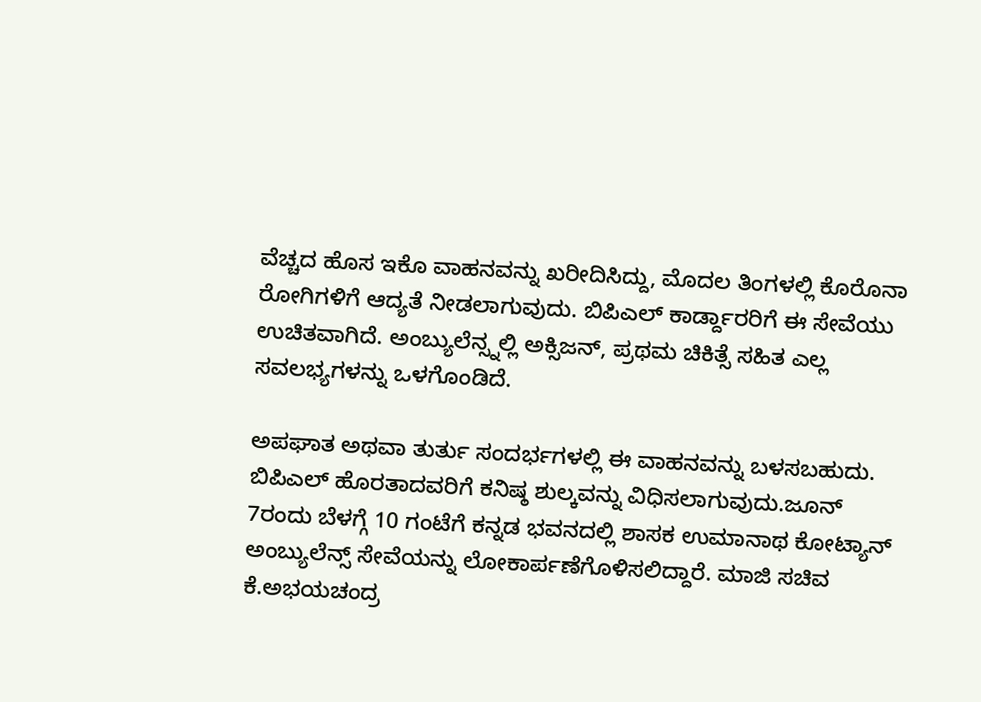ವೆಚ್ಚದ ಹೊಸ ಇಕೊ ವಾಹನವನ್ನು ಖರೀದಿಸಿದ್ದು, ಮೊದಲ ತಿಂಗಳಲ್ಲಿ ಕೊರೊನಾ ರೋಗಿಗಳಿಗೆ ಆದ್ಯತೆ ನೀಡಲಾಗುವುದು. ಬಿಪಿಎಲ್ ಕಾರ್ಡ್ದಾರರಿಗೆ ಈ ಸೇವೆಯು ಉಚಿತವಾಗಿದೆ. ಅಂಬ್ಯುಲೆನ್ಸ್ನಲ್ಲಿ ಅಕ್ಸಿಜನ್, ಪ್ರಥಮ ಚಿಕಿತ್ಸೆ ಸಹಿತ ಎಲ್ಲ ಸವಲಭ್ಯಗಳನ್ನು ಒಳಗೊಂಡಿದೆ.

ಅಪಘಾತ ಅಥವಾ ತುರ್ತು ಸಂದರ್ಭಗಳಲ್ಲಿ ಈ ವಾಹನವನ್ನು ಬಳಸಬಹುದು. ಬಿಪಿಎಲ್ ಹೊರತಾದವರಿಗೆ ಕನಿಷ್ಠ ಶುಲ್ಕವನ್ನು ವಿಧಿಸಲಾಗುವುದು.ಜೂನ್ 7ರಂದು ಬೆಳಗ್ಗೆ 10 ಗಂಟೆಗೆ ಕನ್ನಡ ಭವನದಲ್ಲಿ ಶಾಸಕ ಉಮಾನಾಥ ಕೋಟ್ಯಾನ್ ಅಂಬ್ಯುಲೆನ್ಸ್ ಸೇವೆಯನ್ನು ಲೋಕಾರ್ಪಣೆಗೊಳಿಸಲಿದ್ದಾರೆ. ಮಾಜಿ ಸಚಿವ ಕೆ.ಅಭಯಚಂದ್ರ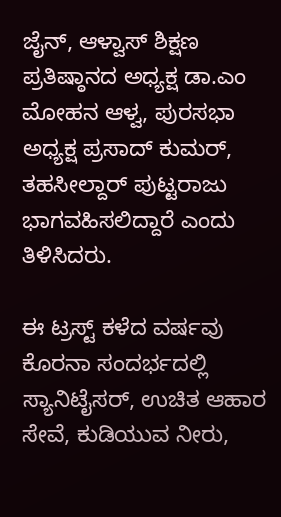ಜೈನ್, ಆಳ್ವಾಸ್ ಶಿಕ್ಷಣ ಪ್ರತಿಷ್ಠಾನದ ಅಧ್ಯಕ್ಷ ಡಾ.ಎಂ ಮೋಹನ ಆಳ್ವ, ಪುರಸಭಾ ಅಧ್ಯಕ್ಷ ಪ್ರಸಾದ್ ಕುಮರ್, ತಹಸೀಲ್ದಾರ್ ಪುಟ್ಟರಾಜು ಭಾಗವಹಿಸಲಿದ್ದಾರೆ ಎಂದು ತಿಳಿಸಿದರು.

ಈ ಟ್ರಸ್ಟ್ ಕಳೆದ ವರ್ಷವು ಕೊರನಾ ಸಂದರ್ಭದಲ್ಲಿ ಸ್ಯಾನಿಟೈಸರ್, ಉಚಿತ ಆಹಾರ ಸೇವೆ, ಕುಡಿಯುವ ನೀರು,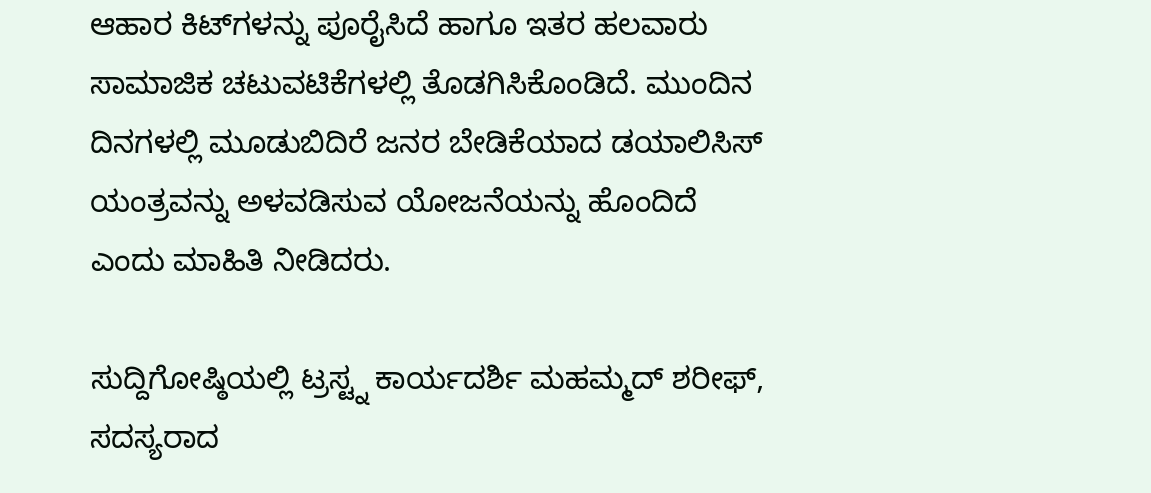ಆಹಾರ ಕಿಟ್‌ಗಳನ್ನು ಪೂರೈಸಿದೆ ಹಾಗೂ ಇತರ ಹಲವಾರು ಸಾಮಾಜಿಕ ಚಟುವಟಿಕೆಗಳಲ್ಲಿ ತೊಡಗಿಸಿಕೊಂಡಿದೆ. ಮುಂದಿನ ದಿನಗಳಲ್ಲಿ ಮೂಡುಬಿದಿರೆ ಜನರ ಬೇಡಿಕೆಯಾದ ಡಯಾಲಿಸಿಸ್ ಯಂತ್ರವನ್ನು ಅಳವಡಿಸುವ ಯೋಜನೆಯನ್ನು ಹೊಂದಿದೆ ಎಂದು ಮಾಹಿತಿ ನೀಡಿದರು.

ಸುದ್ದಿಗೋಷ್ಠಿಯಲ್ಲಿ ಟ್ರಸ್ಟ್ನ ಕಾರ್ಯದರ್ಶಿ ಮಹಮ್ಮದ್ ಶರೀಫ್, ಸದಸ್ಯರಾದ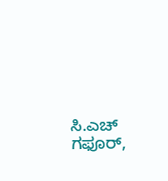ಸಿ.ಎಚ್ ಗಫೂರ್,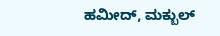ಹಮೀದ್, ಮಕ್ಬುಲ್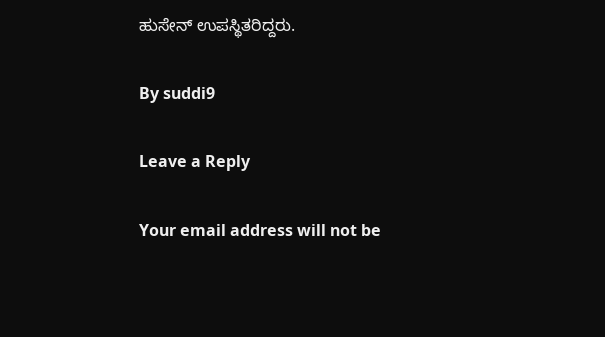ಹುಸೇನ್ ಉಪಸ್ಥಿತರಿದ್ದರು.

By suddi9

Leave a Reply

Your email address will not be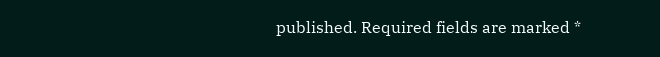published. Required fields are marked *